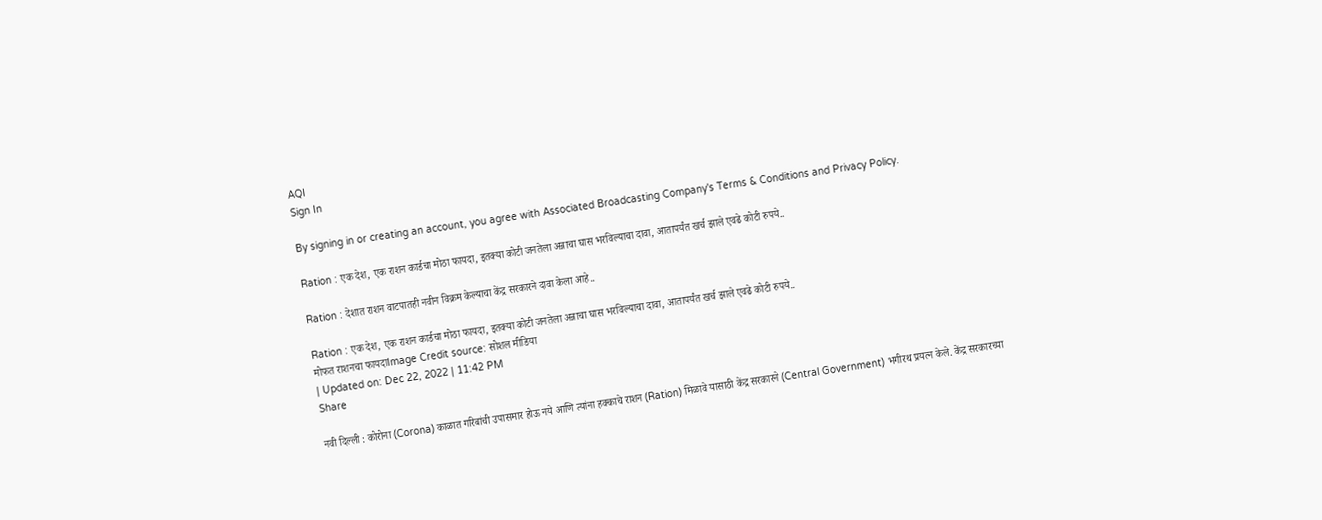AQI
Sign In

By signing in or creating an account, you agree with Associated Broadcasting Company's Terms & Conditions and Privacy Policy.

Ration : एक देश, एक राशन कार्डचा मोठा फायदा, इतक्या कोटी जनतेला अन्नाचा घास भरविल्याचा दावा, आतापर्यंत खर्च झाले एवढे कोटी रुपये..

Ration : देशात राशन वाटपातही नवीन विक्रम केल्याचा केंद्र सरकारने दावा केला आहे..

Ration : एक देश, एक राशन कार्डचा मोठा फायदा, इतक्या कोटी जनतेला अन्नाचा घास भरविल्याचा दावा, आतापर्यंत खर्च झाले एवढे कोटी रुपये..
मोफत राशनचा फायदाImage Credit source: सोशल मीडिया
| Updated on: Dec 22, 2022 | 11:42 PM
Share

नवी दिल्ली : कोरोना (Corona) काळात गरिबांची उपासमार होऊ नये आणि त्यांना हक्काचे राशन (Ration) मिळावे यासाठी केंद्र सरकारने (Central Government) भगीरथ प्रयत्न केले. केंद्र सरकारच्या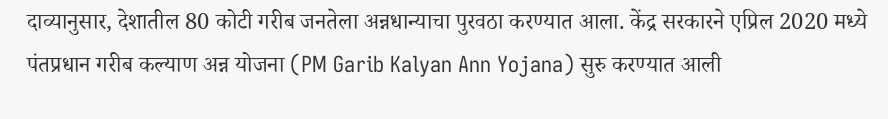दाव्यानुसार, देशातील 80 कोटी गरीब जनतेला अन्नधान्याचा पुरवठा करण्यात आला. केंद्र सरकारने एप्रिल 2020 मध्ये पंतप्रधान गरीब कल्याण अन्न योजना (PM Garib Kalyan Ann Yojana) सुरु करण्यात आली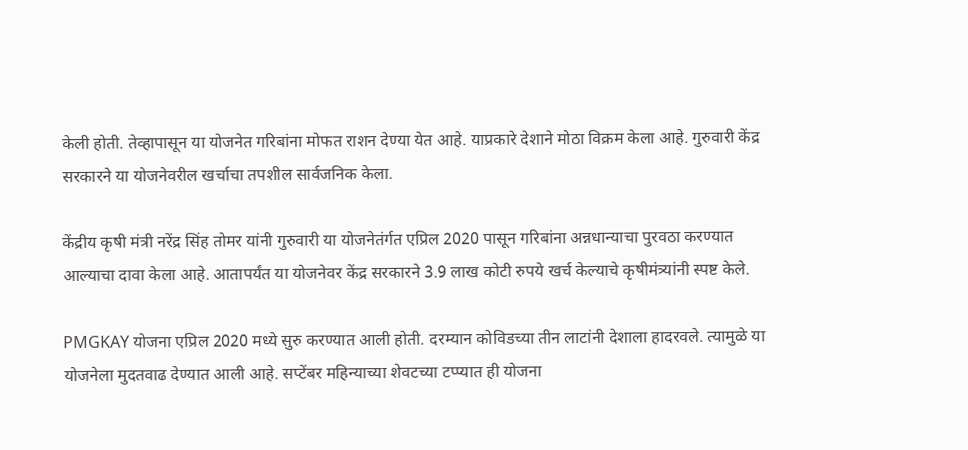केली होती. तेव्हापासून या योजनेत गरिबांना मोफत राशन देण्या येत आहे. याप्रकारे देशाने मोठा विक्रम केला आहे. गुरुवारी केंद्र सरकारने या योजनेवरील खर्चाचा तपशील सार्वजनिक केला.

केंद्रीय कृषी मंत्री नरेंद्र सिंह तोमर यांनी गुरुवारी या योजनेतंर्गत एप्रिल 2020 पासून गरिबांना अन्नधान्याचा पुरवठा करण्यात आल्याचा दावा केला आहे. आतापर्यंत या योजनेवर केंद्र सरकारने 3.9 लाख कोटी रुपये खर्च केल्याचे कृषीमंत्र्यांनी स्पष्ट केले.

PMGKAY योजना एप्रिल 2020 मध्ये सुरु करण्यात आली होती. दरम्यान कोविडच्या तीन लाटांनी देशाला हादरवले. त्यामुळे या योजनेला मुदतवाढ देण्यात आली आहे. सप्टेंबर महिन्याच्या शेवटच्या टप्प्यात ही योजना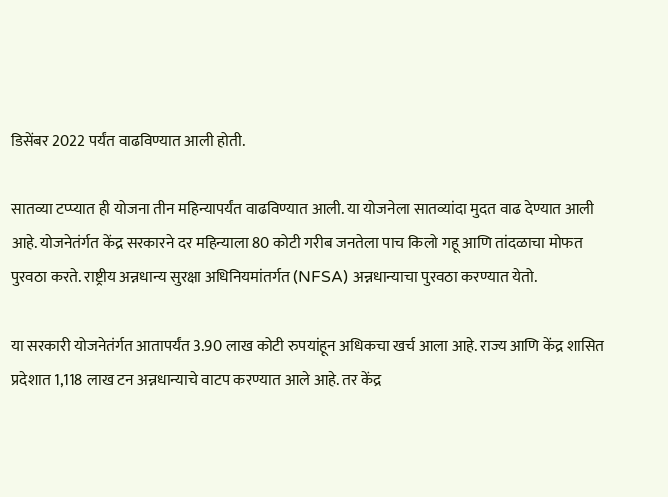डिसेंबर 2022 पर्यंत वाढविण्यात आली होती.

सातव्या टप्प्यात ही योजना तीन महिन्यापर्यंत वाढविण्यात आली. या योजनेला सातव्यांदा मुदत वाढ देण्यात आली आहे. योजनेतंर्गत केंद्र सरकारने दर महिन्याला 80 कोटी गरीब जनतेला पाच किलो गहू आणि तांदळाचा मोफत पुरवठा करते. राष्ट्रीय अन्नधान्य सुरक्षा अधिनियमांतर्गत (NFSA) अन्नधान्याचा पुरवठा करण्यात येतो.

या सरकारी योजनेतंर्गत आतापर्यंत 3.90 लाख कोटी रुपयांहून अधिकचा खर्च आला आहे. राज्य आणि केंद्र शासित प्रदेशात 1,118 लाख टन अन्नधान्याचे वाटप करण्यात आले आहे. तर केंद्र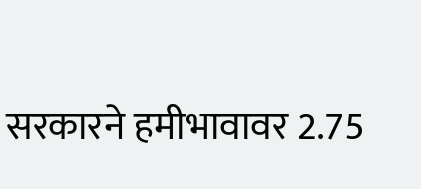सरकारने हमीभावावर 2.75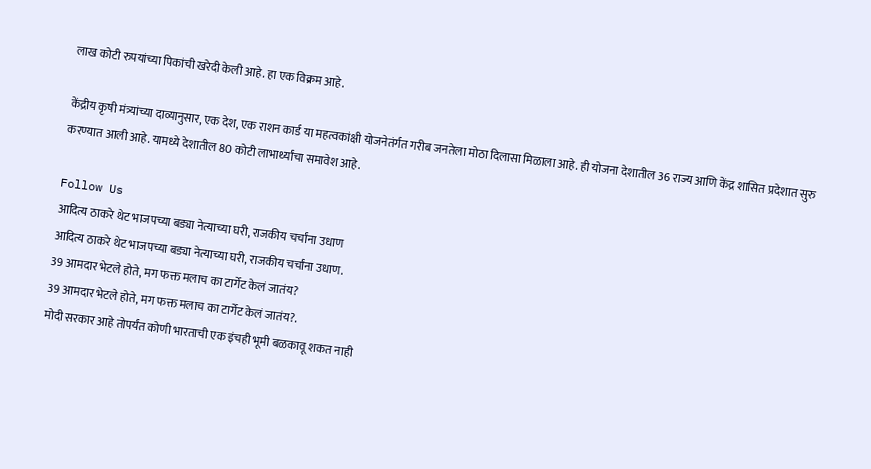लाख कोटी रुपयांच्या पिकांची खरेदी केली आहे. हा एक विक्रम आहे.

केंद्रीय कृषी मंत्र्यांच्या दाव्यानुसार, एक देश, एक राशन कार्ड या महत्वकांक्षी योजनेतंर्गत गरीब जनतेला मोठा दिलासा मिळाला आहे. ही योजना देशातील 36 राज्य आणि केंद्र शासित प्रदेशात सुरु करण्यात आली आहे. यामध्ये देशातील 80 कोटी लाभार्थ्यांचा समावेश आहे.

Follow Us
आदित्य ठाकरे थेट भाजपच्या बड्या नेत्याच्या घरी, राजकीय चर्चांना उधाण
आदित्य ठाकरे थेट भाजपच्या बड्या नेत्याच्या घरी, राजकीय चर्चांना उधाण.
39 आमदार भेटले होते, मग फक्त मलाच का टार्गेट केलं जातंय?
39 आमदार भेटले होते, मग फक्त मलाच का टार्गेट केलं जातंय?.
मोदी सरकार आहे तोपर्यंत कोणी भारताची एक इंचही भूमी बळकावू शकत नाही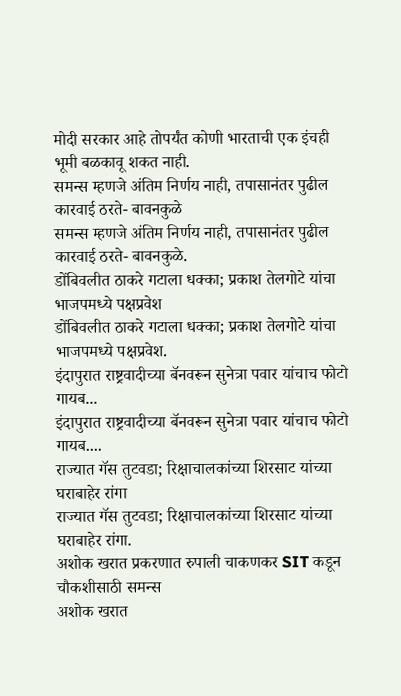मोदी सरकार आहे तोपर्यंत कोणी भारताची एक इंचही भूमी बळकावू शकत नाही.
समन्स म्हणजे अंतिम निर्णय नाही, तपासानंतर पुढील कारवाई ठरते- बावनकुळे
समन्स म्हणजे अंतिम निर्णय नाही, तपासानंतर पुढील कारवाई ठरते- बावनकुळे.
डोंबिवलीत ठाकरे गटाला धक्का; प्रकाश तेलगोटे यांचा भाजपमध्ये पक्षप्रवेश
डोंबिवलीत ठाकरे गटाला धक्का; प्रकाश तेलगोटे यांचा भाजपमध्ये पक्षप्रवेश.
इंदापुरात राष्ट्रवादीच्या बॅनवरून सुनेत्रा पवार यांचाच फोटो गायब...
इंदापुरात राष्ट्रवादीच्या बॅनवरून सुनेत्रा पवार यांचाच फोटो गायब....
राज्यात गॅस तुटवडा; रिक्षाचालकांच्या शिरसाट यांच्या घराबाहेर रांगा
राज्यात गॅस तुटवडा; रिक्षाचालकांच्या शिरसाट यांच्या घराबाहेर रांगा.
अशोक खरात प्रकरणात रुपाली चाकणकर SIT कडून चौकशीसाठी समन्स
अशोक खरात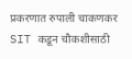प्रकरणात रुपाली चाकणकर SIT कडून चौकशीसाठी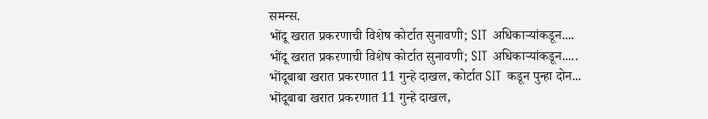समन्स.
भोंदू खरात प्रकरणाची विशेष कोर्टात सुनावणी; SIT अधिकाऱ्यांकडून....
भोंदू खरात प्रकरणाची विशेष कोर्टात सुनावणी; SIT अधिकाऱ्यांकडून.....
भोंदूबाबा खरात प्रकरणात 11 गुन्हे दाखल, कोर्टात SIT कडून पुन्हा दोन...
भोंदूबाबा खरात प्रकरणात 11 गुन्हे दाखल,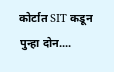कोर्टात SIT कडून पुन्हा दोन....